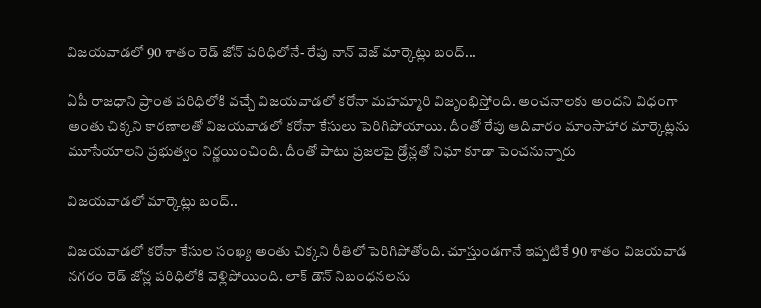విజయవాడలో 90 శాతం రెడ్ జోన్ పరిధిలోనే- రేపు నాన్ వెజ్ మార్కెట్లు బంద్...

ఏపీ రాజధాని ప్రాంత పరిధిలోకి వచ్చే విజయవాడలో కరోనా మహమ్మారి విజృంభిస్తోంది. అంచనాలకు అందని విధంగా అంతు చిక్కని కారణాలతో విజయవాడలో కరోనా కేసులు పెరిగిపోయాయి. దీంతో రేపు ఆదివారం మాంసాహార మార్కెట్లను మూసేయాలని ప్రభుత్వం నిర్ణయించింది. దీంతో పాటు ప్రజలపై డ్రోన్లతో నిఘా కూడా పెంచనున్నారు

విజయవాడలో మార్కెట్లు బంద్..

విజయవాడలో కరోనా కేసుల సంఖ్య అంతు చిక్కని రీతిలో పెరిగిపోతోంది. చూస్తుండగానే ఇప్పటికే 90 శాతం విజయవాడ నగరం రెడ్ జోన్ల పరిధిలోకి వెళ్లిపోయింది. లాక్ డౌన్ నిబంధనలను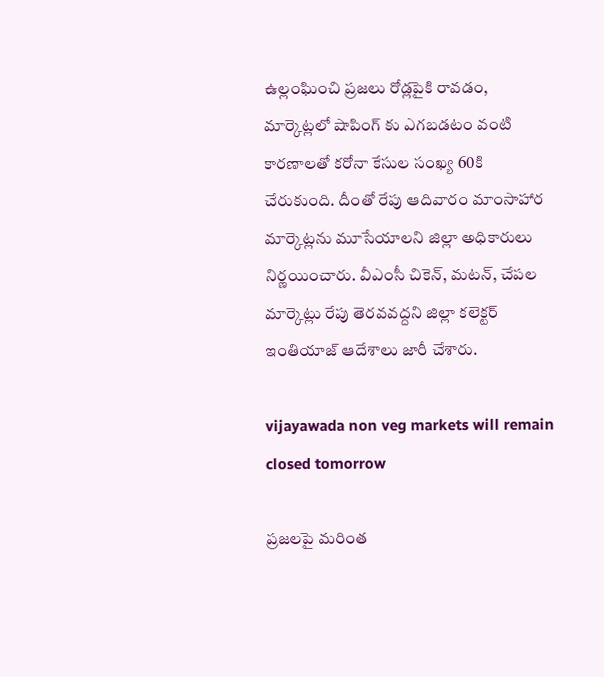ఉల్లంఘించి ప్రజలు రోడ్లపైకి రావడం, మార్కెట్లలో షాపింగ్ కు ఎగబడటం వంటి కారణాలతో కరోనా కేసుల సంఖ్య 60కి చేరుకుంది. దీంతో రేపు ఆదివారం మాంసాహార మార్కెట్లను మూసేయాలని జిల్లా అధికారులు నిర్ణయించారు. వీఎంసీ చికెన్, మటన్, చేపల మార్కెట్లు రేపు తెరవవద్దని జిల్లా కలెక్టర్ ఇంతియాజ్ ఆదేశాలు జారీ చేశారు.

vijayawada non veg markets will remain closed tomorrow

ప్రజలపై మరింత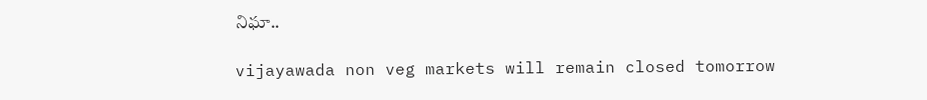నిఘా..

vijayawada non veg markets will remain closed tomorrow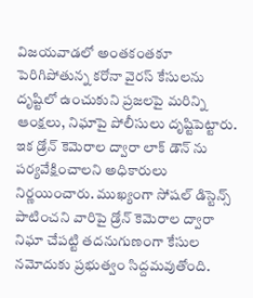విజయవాడలో అంతకంతకూ పెరిగిపోతున్న కరోనా వైరస్ కేసులను దృష్టిలో ఉంచుకుని ప్రజలపై మరిన్ని ఆంక్షలు, నిఘాపై పోలీసులు దృష్టిపెట్టారు. ఇక డ్రోన్ కెమెరాల ద్వారా లాక్ డౌన్ ను పర్యవేక్షించాలని అధికారులు నిర్ణయించారు. ముఖ్యంగా సోషల్ డిస్టెన్స్ పాటించని వారిపై డ్రోన్ కెమెరాల ద్వారా నిఘా చేపట్టి తదనుగుణంగా కేసుల నమోదుకు ప్రభుత్వం సిద్దమవుతోంది.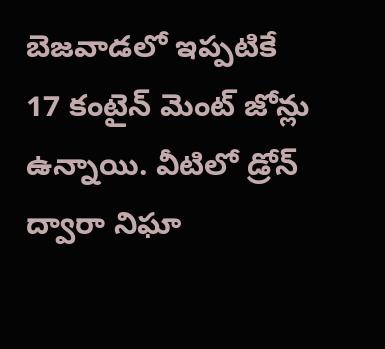బెజవాడలో ఇప్పటికే 17 కంటైన్ మెంట్ జోన్లు ఉన్నాయి. వీటిలో డ్రోన్ ద్వారా నిఘా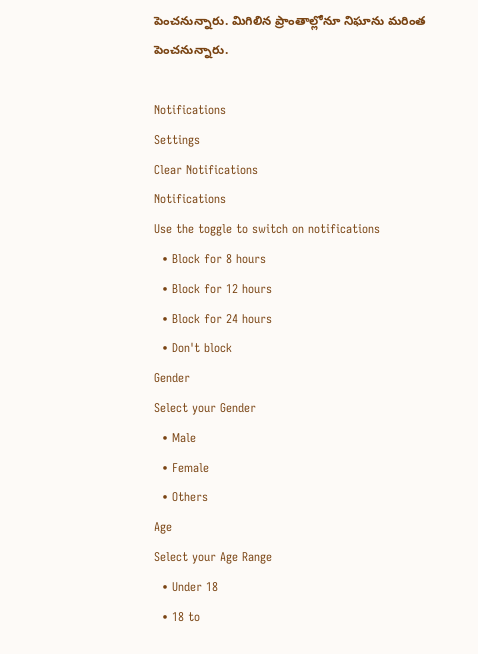పెంచనున్నారు. మిగిలిన ప్రాంతాల్లోనూ నిఘాను మరింత పెంచనున్నారు.

Notifications
Settings
Clear Notifications
Notifications
Use the toggle to switch on notifications
  • Block for 8 hours
  • Block for 12 hours
  • Block for 24 hours
  • Don't block
Gender
Select your Gender
  • Male
  • Female
  • Others
Age
Select your Age Range
  • Under 18
  • 18 to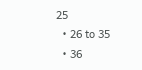25
  • 26 to 35
  • 36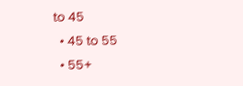to 45
  • 45 to 55
  • 55+